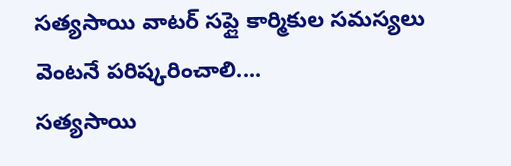సత్యసాయి వాటర్ సప్లై కార్మికుల సమస్యలు వెంటనే పరిష్కరించాలి....
సత్యసాయి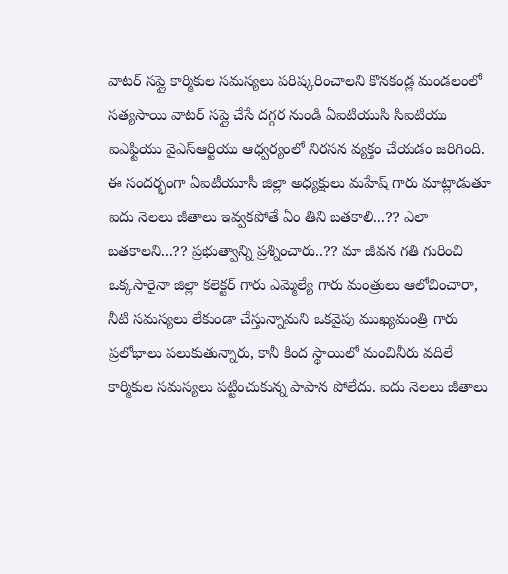వాటర్ సప్లై కార్మికుల సమస్యలు పరిష్కరించాలని కొనకండ్ల మండలంలో సత్యసాయి వాటర్ సప్లై చేసే దగ్గర నుండి ఏఐటియుసి సిఐటియు ఐఎఫ్టియు వైఎస్ఆర్టియు ఆధ్వర్యంలో నిరసన వ్యక్తం చేయడం జరిగింది. ఈ సందర్భంగా ఏఐటీయూసీ జిల్లా అధ్యక్షులు మహేష్ గారు మాట్లాడుతూ ఐదు నెలలు జీతాలు ఇవ్వకపోతే ఏం తిని బతకాలి...?? ఎలా బతకాలని...?? ప్రభుత్వాన్ని ప్రశ్నించారు..?? మా జీవన గతి గురించి ఒక్కసారైనా జిల్లా కలెక్టర్ గారు ఎమ్మెల్యే గారు మంత్రులు ఆలోచించారా, నీటి సమస్యలు లేకుండా చేస్తున్నామని ఒకవైపు ముఖ్యమంత్రి గారు ప్రలోభాలు పలుకుతున్నారు, కానీ కింద స్థాయిలో మంచినీరు వదిలే కార్మికుల సమస్యలు పట్టించుకున్న పాపాన పోలేదు. ఐదు నెలలు జీతాలు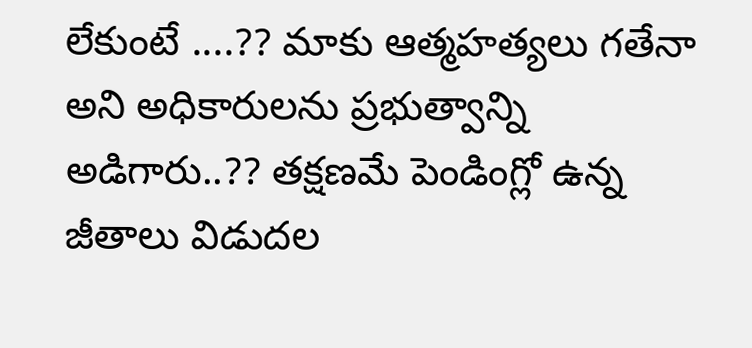లేకుంటే ....?? మాకు ఆత్మహత్యలు గతేనా అని అధికారులను ప్రభుత్వాన్ని అడిగారు..?? తక్షణమే పెండింగ్లో ఉన్న జీతాలు విడుదల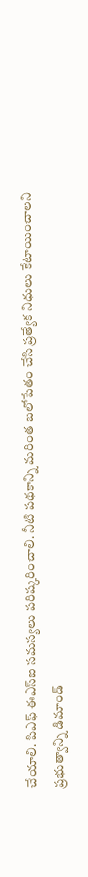చేయాలి. పిఎఫ్ ఈఎస్ఐ సమస్యలు పరిష్కరించాలి. నీటి పథకాన్ని మరింత బలోపేతం చేసి ప్రత్యేక నిధులు కేటాయించాలని ప్రభుత్వాన్ని డిమాండ్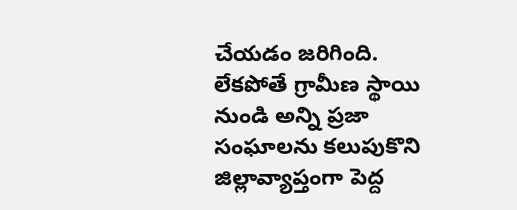చేయడం జరిగింది. లేకపోతే గ్రామీణ స్థాయి నుండి అన్ని ప్రజా సంఘాలను కలుపుకొని జిల్లావ్యాప్తంగా పెద్ద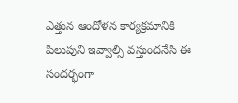ఎత్తున ఆందోళన కార్యక్రమానికి పిలుపుని ఇవ్వాల్సి వస్తుందనేసి ఈ సందర్భంగా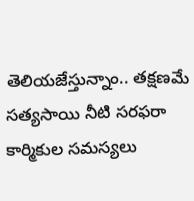తెలియజేస్తున్నాం.. తక్షణమే సత్యసాయి నీటి సరఫరా కార్మికుల సమస్యలు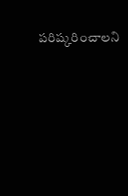పరిష్కరించాలని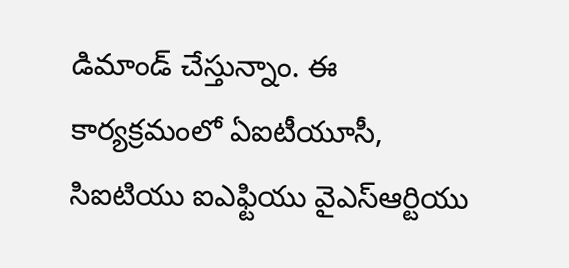డిమాండ్ చేస్తున్నాం. ఈ కార్యక్రమంలో ఏఐటీయూసీ, సిఐటియు ఐఎఫ్టియు వైఎస్ఆర్టియు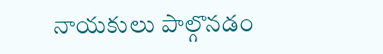నాయకులు పాల్గొనడం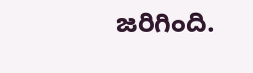జరిగింది.